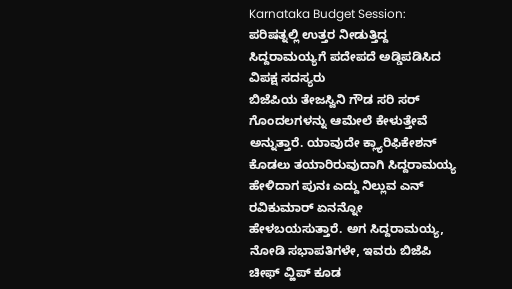Karnataka Budget Session: ಪರಿಷತ್ನಲ್ಲಿ ಉತ್ತರ ನೀಡುತ್ತಿದ್ದ ಸಿದ್ದರಾಮಯ್ಯಗೆ ಪದೇಪದೆ ಅಡ್ಡಿಪಡಿಸಿದ ವಿಪಕ್ಷ ಸದಸ್ಯರು
ಬಿಜೆಪಿಯ ತೇಜಸ್ವಿನಿ ಗೌಡ ಸರಿ ಸರ್ ಗೊಂದಲಗಳನ್ನು ಆಮೇಲೆ ಕೇಳುತ್ತೇವೆ ಅನ್ನುತ್ತಾರೆ. ಯಾವುದೇ ಕ್ಲ್ಯಾರಿಫಿಕೇಶನ್ ಕೊಡಲು ತಯಾರಿರುವುದಾಗಿ ಸಿದ್ದರಾಮಯ್ಯ ಹೇಳಿದಾಗ ಪುನಃ ಎದ್ದು ನಿಲ್ಲುವ ಎನ್ ರವಿಕುಮಾರ್ ಏನನ್ನೋ ಹೇಳಬಯಸುತ್ತಾರೆ. ಅಗ ಸಿದ್ದರಾಮಯ್ಯ, ನೋಡಿ ಸಭಾಪತಿಗಳೇ, ಇವರು ಬಿಜೆಪಿ ಚೀಫ್ ವ್ಹಿಪ್ ಕೂಡ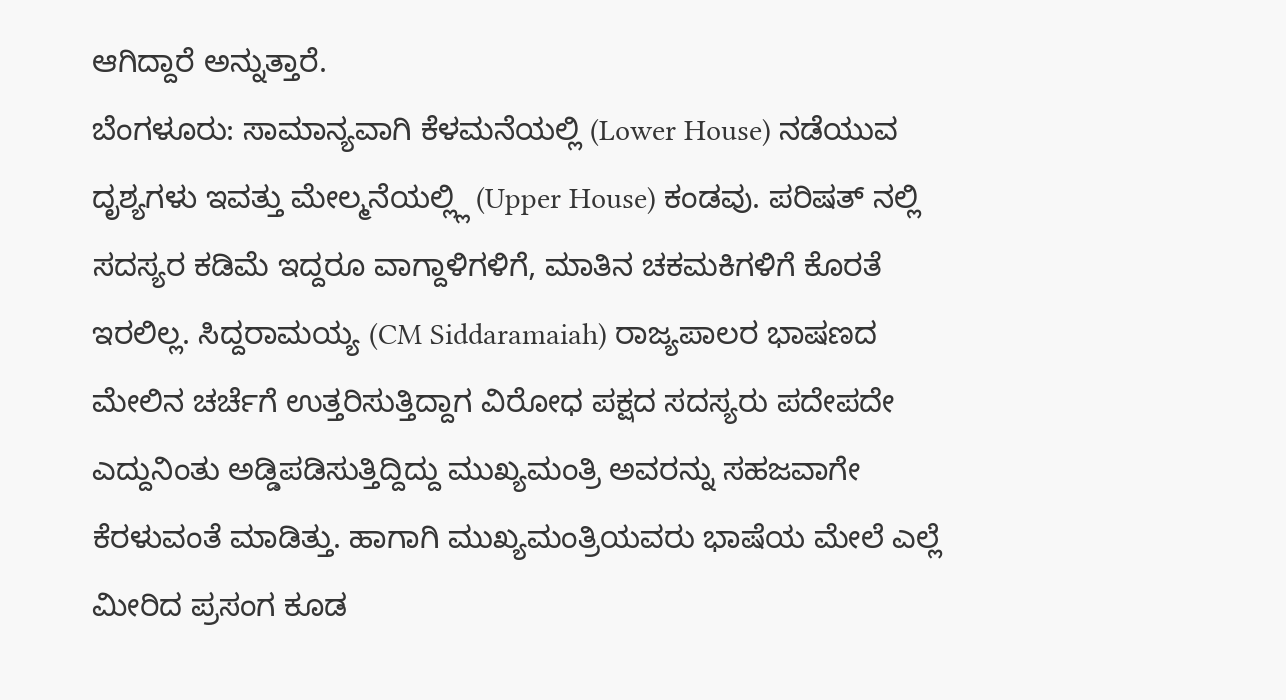ಆಗಿದ್ದಾರೆ ಅನ್ನುತ್ತಾರೆ.
ಬೆಂಗಳೂರು: ಸಾಮಾನ್ಯವಾಗಿ ಕೆಳಮನೆಯಲ್ಲಿ (Lower House) ನಡೆಯುವ ದೃಶ್ಯಗಳು ಇವತ್ತು ಮೇಲ್ಮನೆಯಲ್ಲ್ಲಿ (Upper House) ಕಂಡವು. ಪರಿಷತ್ ನಲ್ಲಿ ಸದಸ್ಯರ ಕಡಿಮೆ ಇದ್ದರೂ ವಾಗ್ದಾಳಿಗಳಿಗೆ, ಮಾತಿನ ಚಕಮಕಿಗಳಿಗೆ ಕೊರತೆ ಇರಲಿಲ್ಲ. ಸಿದ್ದರಾಮಯ್ಯ (CM Siddaramaiah) ರಾಜ್ಯಪಾಲರ ಭಾಷಣದ ಮೇಲಿನ ಚರ್ಚೆಗೆ ಉತ್ತರಿಸುತ್ತಿದ್ದಾಗ ವಿರೋಧ ಪಕ್ಷದ ಸದಸ್ಯರು ಪದೇಪದೇ ಎದ್ದುನಿಂತು ಅಡ್ಡಿಪಡಿಸುತ್ತಿದ್ದಿದ್ದು ಮುಖ್ಯಮಂತ್ರಿ ಅವರನ್ನು ಸಹಜವಾಗೇ ಕೆರಳುವಂತೆ ಮಾಡಿತ್ತು. ಹಾಗಾಗಿ ಮುಖ್ಯಮಂತ್ರಿಯವರು ಭಾಷೆಯ ಮೇಲೆ ಎಲ್ಲೆ ಮೀರಿದ ಪ್ರಸಂಗ ಕೂಡ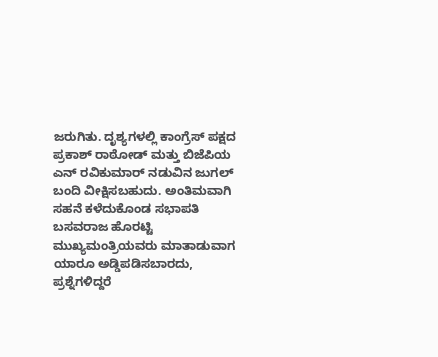ಜರುಗಿತು. ದೃಶ್ಯಗಳಲ್ಲಿ ಕಾಂಗ್ರೆಸ್ ಪಕ್ಷದ ಪ್ರಕಾಶ್ ರಾಠೋಡ್ ಮತ್ತು ಬಿಜೆಪಿಯ ಎನ್ ರವಿಕುಮಾರ್ ನಡುವಿನ ಜುಗಲ್ ಬಂದಿ ವೀಕ್ಷಿಸಬಹುದು. ಅಂತಿಮವಾಗಿ ಸಹನೆ ಕಳೆದುಕೊಂಡ ಸಭಾಪತಿ ಬಸವರಾಜ ಹೊರಟ್ಟಿ ಮುಖ್ಯಮಂತ್ರಿಯವರು ಮಾತಾಡುವಾಗ ಯಾರೂ ಅಡ್ಡಿಪಡಿಸಬಾರದು, ಪ್ರಶ್ನೆಗಳಿದ್ದರೆ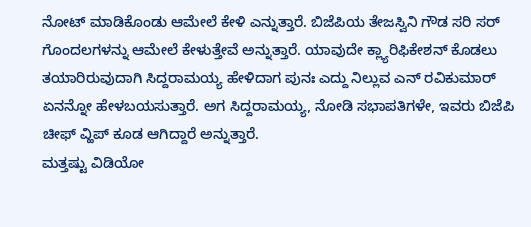ನೋಟ್ ಮಾಡಿಕೊಂಡು ಆಮೇಲೆ ಕೇಳಿ ಎನ್ನುತ್ತಾರೆ. ಬಿಜೆಪಿಯ ತೇಜಸ್ವಿನಿ ಗೌಡ ಸರಿ ಸರ್ ಗೊಂದಲಗಳನ್ನು ಆಮೇಲೆ ಕೇಳುತ್ತೇವೆ ಅನ್ನುತ್ತಾರೆ. ಯಾವುದೇ ಕ್ಲ್ಯಾರಿಫಿಕೇಶನ್ ಕೊಡಲು ತಯಾರಿರುವುದಾಗಿ ಸಿದ್ದರಾಮಯ್ಯ ಹೇಳಿದಾಗ ಪುನಃ ಎದ್ದು ನಿಲ್ಲುವ ಎನ್ ರವಿಕುಮಾರ್ ಏನನ್ನೋ ಹೇಳಬಯಸುತ್ತಾರೆ. ಅಗ ಸಿದ್ದರಾಮಯ್ಯ, ನೋಡಿ ಸಭಾಪತಿಗಳೇ, ಇವರು ಬಿಜೆಪಿ ಚೀಫ್ ವ್ಹಿಪ್ ಕೂಡ ಆಗಿದ್ದಾರೆ ಅನ್ನುತ್ತಾರೆ.
ಮತ್ತಷ್ಟು ವಿಡಿಯೋ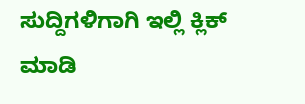ಸುದ್ದಿಗಳಿಗಾಗಿ ಇಲ್ಲಿ ಕ್ಲಿಕ್ ಮಾಡಿ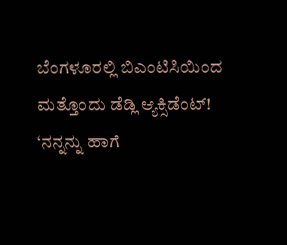ಬೆಂಗಳೂರಲ್ಲಿ ಬಿಎಂಟಿಸಿಯಿಂದ ಮತ್ತೊಂದು ಡೆಡ್ಲಿ ಆ್ಯಕ್ಸಿಡೆಂಟ್!
‘ನನ್ನನ್ನು ಹಾಗೆ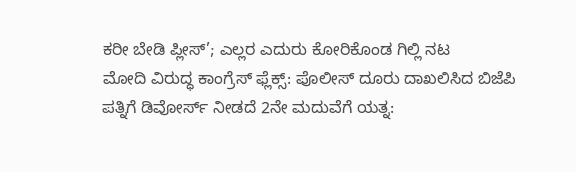ಕರೀ ಬೇಡಿ ಪ್ಲೀಸ್’; ಎಲ್ಲರ ಎದುರು ಕೋರಿಕೊಂಡ ಗಿಲ್ಲಿ ನಟ
ಮೋದಿ ವಿರುದ್ಧ ಕಾಂಗ್ರೆಸ್ ಫ್ಲೆಕ್ಸ್: ಪೊಲೀಸ್ ದೂರು ದಾಖಲಿಸಿದ ಬಿಜೆಪಿ
ಪತ್ನಿಗೆ ಡಿವೋರ್ಸ್ ನೀಡದೆ 2ನೇ ಮದುವೆಗೆ ಯತ್ನ: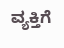ವ್ಯಕ್ತಿಗೆ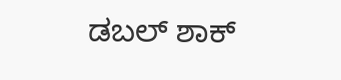ಡಬಲ್ ಶಾಕ್